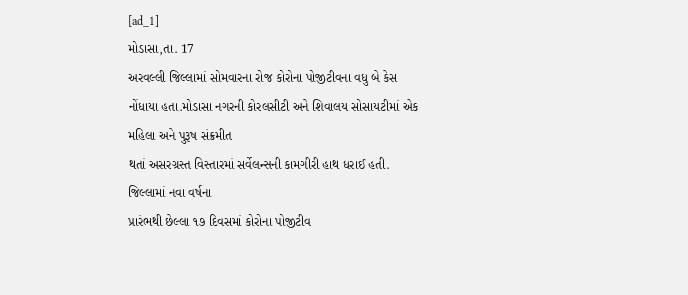[ad_1]
મોડાસા,તા. 17
અરવલ્લી જિલ્લામાં સોમવારના રોજ કોરોના પોજીટીવના વધુ બે કેસ
નોંધાયા હતા.મોડાસા નગરની કોરલસીટી અને શિવાલય સોસાયટીમાં એક મહિલા અને પુરૂષ સંક્રમીત
થતાં અસરગ્રસ્ત વિસ્તારમાં સર્વેલન્સની કામગીરી હાથ ધરાઈ હતી. જિલ્લામાં નવા વર્ષના
પ્રારંભથી છેલ્લા ૧૭ દિવસમાં કોરોના પોજીટીવ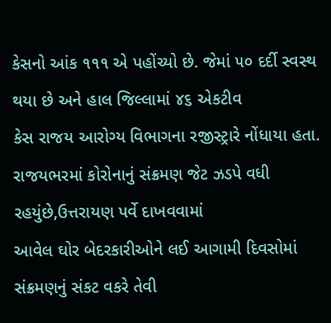કેસનો આંક ૧૧૧ એ પહોંચ્યો છે. જેમાં ૫૦ દર્દી સ્વસ્થ થયા છે અને હાલ જિલ્લામાં ૪૬ એકટીવ
કેસ રાજય આરોગ્ય વિભાગના રજીસ્ટ્રારે નોંધાયા હતા.
રાજયભરમાં કોરોનાનું સંક્રમણ જેટ ઝડપે વધી રહયુંછે,ઉત્તરાયણ પર્વે દાખવવામાં
આવેલ ઘોર બેદરકારીઓને લઈ આગામી દિવસોમાં સંક્રમણનું સંકટ વકરે તેવી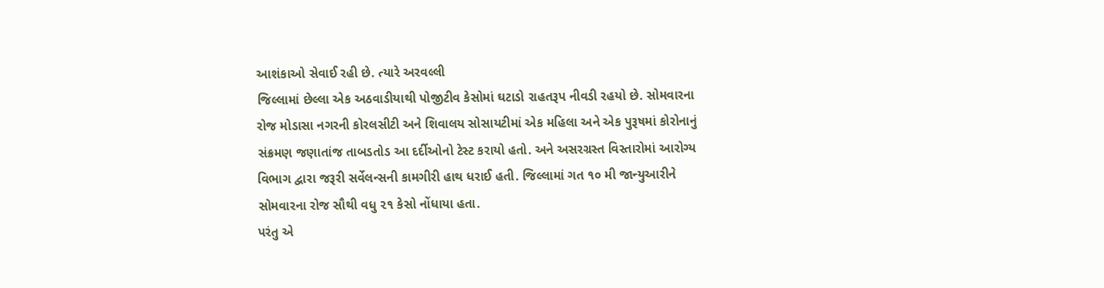આશંકાઓ સેવાઈ રહી છે. ત્યારે અરવલ્લી
જિલ્લામાં છેલ્લા એક અઠવાડીયાથી પોજીટીવ કેસોમાં ઘટાડો રાહતરૂપ નીવડી રહયો છે. સોમવારના
રોજ મોડાસા નગરની કોરલસીટી અને શિવાલય સોસાયટીમાં એક મહિલા અને એક પુરૂષમાં કોરોનાનું
સંક્રમણ જણાતાંજ તાબડતોડ આ દર્દીઓનો ટેસ્ટ કરાયો હતો. અને અસરગ્રસ્ત વિસ્તારોમાં આરોગ્ય
વિભાગ દ્વારા જરૂરી સર્વેલન્સની કામગીરી હાથ ધરાઈ હતી. જિલ્લામાં ગત ૧૦ મી જાન્યુઆરીને
સોમવારના રોજ સૌથી વધુ ૨૧ કેસો નોંધાયા હતા.
પરંતુ એ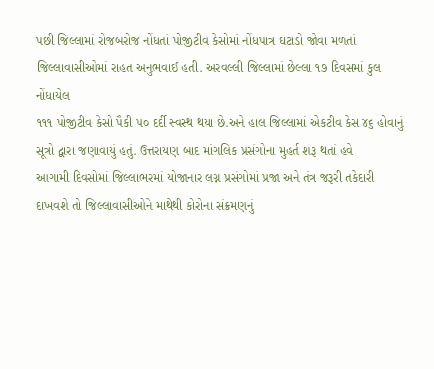પછી જિલ્લામાં રોજબરોજ નોંધતાં પોજીટીવ કેસોમાં નોંધપાત્ર ઘટાડો જોવા મળતાં
જિલ્લાવાસીઓમાં રાહત અનુભવાઈ હતી. અરવલ્લી જિલ્લામાં છેલ્લા ૧૭ દિવસમાં કુલ નોંધાયેલ
૧૧૧ પોજીટીવ કેસો પૈકી ૫૦ દર્દી સ્વસ્થ થયા છે.અને હાલ જિલ્લામાં એકટીવ કેસ ૪૬ હોવાનું
સૂત્રો દ્વારા જણાવાયું હતું. ઉત્તરાયણ બાદ માંગલિક પ્રસંગોના મુહર્ત શરૂ થતાં હવે
આગામી દિવસોમાં જિલ્લાભરમાં યોજાનાર લગ્ન પ્રસંગોમાં પ્રજા અને તંત્ર જરૂરી તકેદારી
દાખવશે તો જિલ્લાવાસીઓને માથેથી કોરોના સંક્રમણનું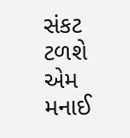સંકટ ટળશે એમ મનાઈ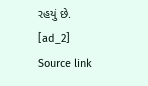રહયું છે.
[ad_2]
Source link